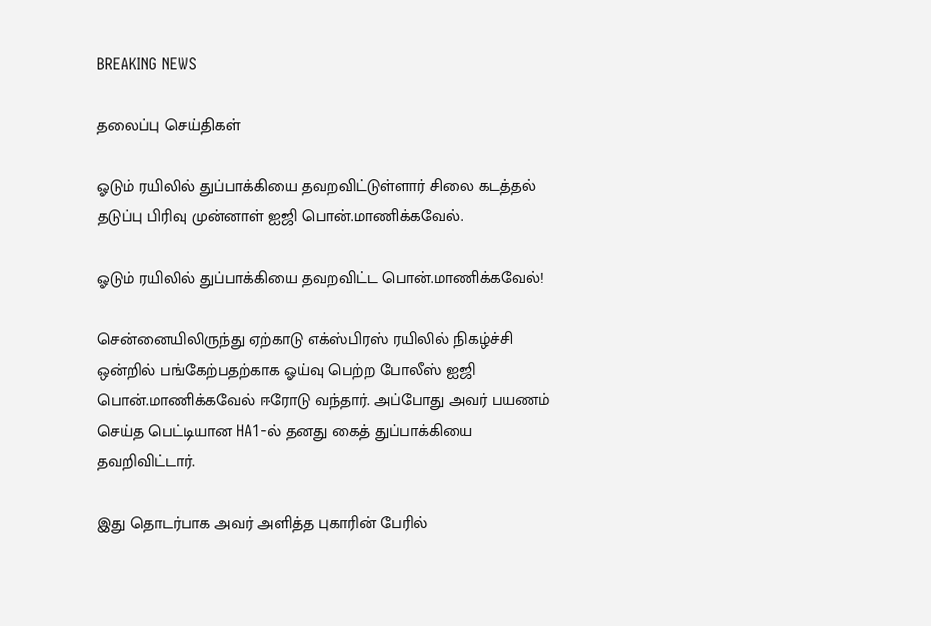BREAKING NEWS

தலைப்பு செய்திகள்

ஓடும் ரயிலில் துப்பாக்கியை தவறவிட்டுள்ளார் சிலை கடத்தல் தடுப்பு பிரிவு முன்னாள் ஐஜி பொன்.மாணிக்கவேல்.

ஓடும் ரயிலில் துப்பாக்கியை தவறவிட்ட பொன்.மாணிக்கவேல்!

சென்னையிலிருந்து ஏற்காடு எக்ஸ்பிரஸ் ரயிலில் நிகழ்ச்சி ஒன்றில் பங்கேற்பதற்காக ஓய்வு பெற்ற போலீஸ் ஐஜி பொன்.மாணிக்கவேல் ஈரோடு வந்தார். அப்போது அவர் பயணம் செய்த பெட்டியான HA1-ல் தனது கைத் துப்பாக்கியை தவறிவிட்டார்.

இது தொடர்பாக அவர் அளித்த புகாரின் பேரில்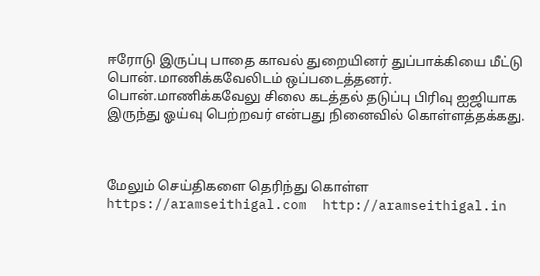ஈரோடு இருப்பு பாதை காவல் துறையினர் துப்பாக்கியை மீட்டு பொன்.மாணிக்கவேலிடம் ஒப்படைத்தனர். பொன்.மாணிக்கவேலு சிலை கடத்தல் தடுப்பு பிரிவு ஐஜியாக இருந்து ஓய்வு பெற்றவர் என்பது நினைவில் கொள்ளத்தக்கது.



மேலும் செய்திகளை தெரிந்து கொள்ள https://aramseithigal.com  http://aramseithigal.in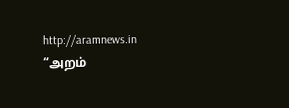http://aramnews.in “அறம்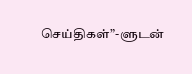செய்திகள்”-ளுடன்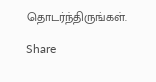தொடர்ந்திருங்கள்.

Share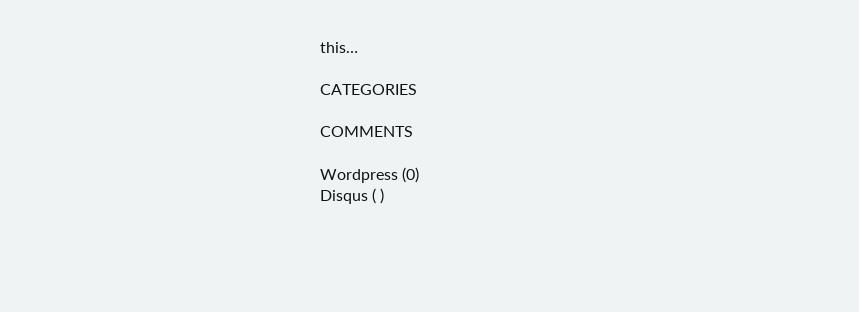this…

CATEGORIES

COMMENTS

Wordpress (0)
Disqus ( )